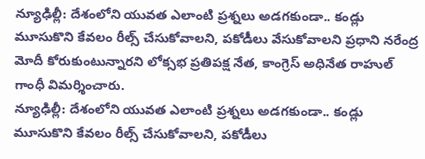న్యూఢిల్లీ: దేశంలోని యువత ఎలాంటి ప్రశ్నలు అడగకుండా.. కండ్లు మూసుకొని కేవలం రీల్స్ చేసుకోవాలని, పకోడీలు వేసుకోవాలని ప్రధాని నరేంద్ర మోదీ కోరుకుంటున్నారని లోక్సభ ప్రతిపక్ష నేత, కాంగ్రెస్ అధినేత రాహుల్ గాంధీ విమర్శించారు.
న్యూఢిల్లీ: దేశంలోని యువత ఎలాంటి ప్రశ్నలు అడగకుండా.. కండ్లు మూసుకొని కేవలం రీల్స్ చేసుకోవాలని, పకోడీలు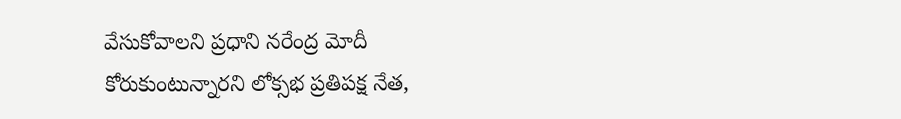వేసుకోవాలని ప్రధాని నరేంద్ర మోదీ కోరుకుంటున్నారని లోక్సభ ప్రతిపక్ష నేత,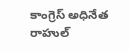కాంగ్రెస్ అధినేత రాహుల్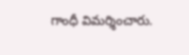గాంధీ విమర్శించారు.